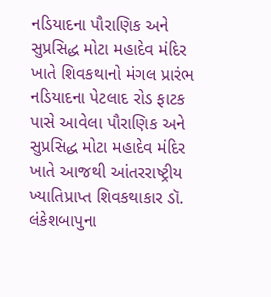નડિયાદના પૌરાણિક અને સુપ્રસિદ્ધ મોટા મહાદેવ મંદિર ખાતે શિવકથાનો મંગલ પ્રારંભ
નડિયાદના પેટલાદ રોડ ફાટક પાસે આવેલા પૌરાણિક અને સુપ્રસિદ્ધ મોટા મહાદેવ મંદિર ખાતે આજથી આંતરરાષ્ટ્રીય ખ્યાતિપ્રાપ્ત શિવકથાકાર ડૉ. લંકેશબાપુના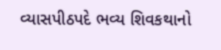વ્યાસપીઠપદે ભવ્ય શિવકથાનો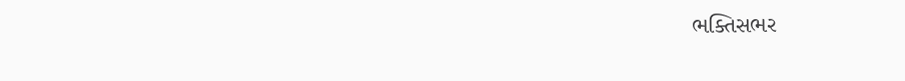ભક્તિસભર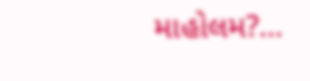માહોલમ?...